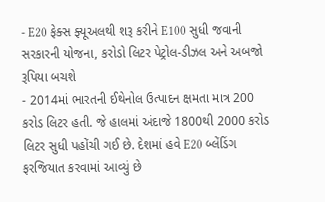- E20 ફેક્સ ફ્યૂઅલથી શરૂ કરીને E100 સુધી જવાની સરકારની યોજના, કરોડો લિટર પેટ્રોલ-ડીઝલ અને અબજો રૂપિયા બચશે
- 2014માં ભારતની ઈથેનોલ ઉત્પાદન ક્ષમતા માત્ર 200 કરોડ લિટર હતી. જે હાલમાં અંદાજે 1800થી 2000 કરોડ લિટર સુધી પહોંચી ગઈ છે. દેશમાં હવે E20 બ્લેંડિંગ ફરજિયાત કરવામાં આવ્યું છે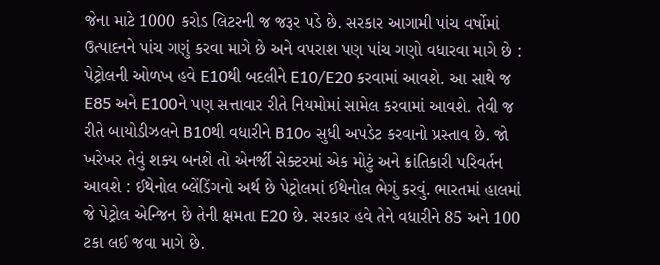જેના માટે 1000 કરોડ લિટરની જ જરૂર પડે છે. સરકાર આગામી પાંચ વર્ષોમાં ઉત્પાદનને પાંચ ગણું કરવા માગે છે અને વપરાશ પણ પાંચ ગણો વધારવા માગે છે : પેટ્રોલની ઓળખ હવે E10થી બદલીને E10/E20 કરવામાં આવશે. આ સાથે જ E85 અને E100ને પણ સત્તાવાર રીતે નિયમોમાં સામેલ કરવામાં આવશે. તેવી જ રીતે બાયોડીઝલને B10થી વધારીને B10૦ સુધી અપડેટ કરવાનો પ્રસ્તાવ છે. જો ખરેખર તેવું શક્ય બનશે તો એનર્જી સેક્ટરમાં એક મોટું અને ક્રાંતિકારી પરિવર્તન આવશે : ઈથેનોલ બ્લેંડિંગનો અર્થ છે પેટ્રોલમાં ઈથેનોલ ભેગું કરવું. ભારતમાં હાલમાં જે પેટ્રોલ એન્જિન છે તેની ક્ષમતા E20 છે. સરકાર હવે તેને વધારીને 85 અને 100 ટકા લઈ જવા માગે છે.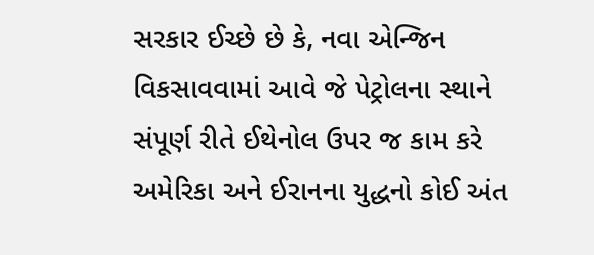સરકાર ઈચ્છે છે કે, નવા એન્જિન વિકસાવવામાં આવે જે પેટ્રોલના સ્થાને સંપૂર્ણ રીતે ઈથેનોલ ઉપર જ કામ કરે
અમેરિકા અને ઈરાનના યુદ્ધનો કોઈ અંત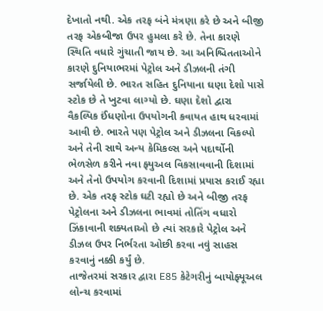દેખાતો નથી. એક તરફ બંને મંત્રણા કરે છે અને બીજી તરફ એકબીજા ઉપર હુમલા કરે છે. તેના કારણે સ્થિતિ વધારે ગુંચાતી જાય છે. આ અનિશ્ચિતતાઓને કારણે દુનિયાભરમાં પેટ્રોલ અને ડીઝલની તંગી સર્જાયેલી છે. ભારત સહિત દુનિયાના ઘણા દેશો પાસે સ્ટોક છે તે ખુટવા લાગ્યો છે. ઘણા દેશો દ્વારા વૈકલ્પિક ઈંધણોના ઉપયોગની કવાયત હાથ ધરવામાં આવી છે. ભારતે પણ પેટ્રોલ અને ડીઝલના વિકલ્પો અને તેની સાથે અન્ય કેમિકલ્સ અને પદાર્થોની ભેળસેળ કરીને નવા ફ્યુઅલ વિકસાવવાની દિશામાં અને તેનો ઉપયોગ કરવાની દિશામાં પ્રયાસ કરાઈ રહ્યા છે. એક તરફ સ્ટોક ઘટી રહ્યો છે અને બીજી તરફ પેટ્રોલના અને ડીઝલના ભાવમાં તોતિંગ વધારો ઝિંકાવાની શક્યતાઓ છે ત્યાં સરકારે પેટ્રોલ અને ડીઝલ ઉપર નિર્ભરતા ઓછી કરવા નવું સાહસ કરવાનું નક્કી કર્યું છે.
તાજેતરમાં સરકાર દ્વારા E85 કેટેગરીનું બાયોફ્યૂઅલ લોન્ચ કરવામાં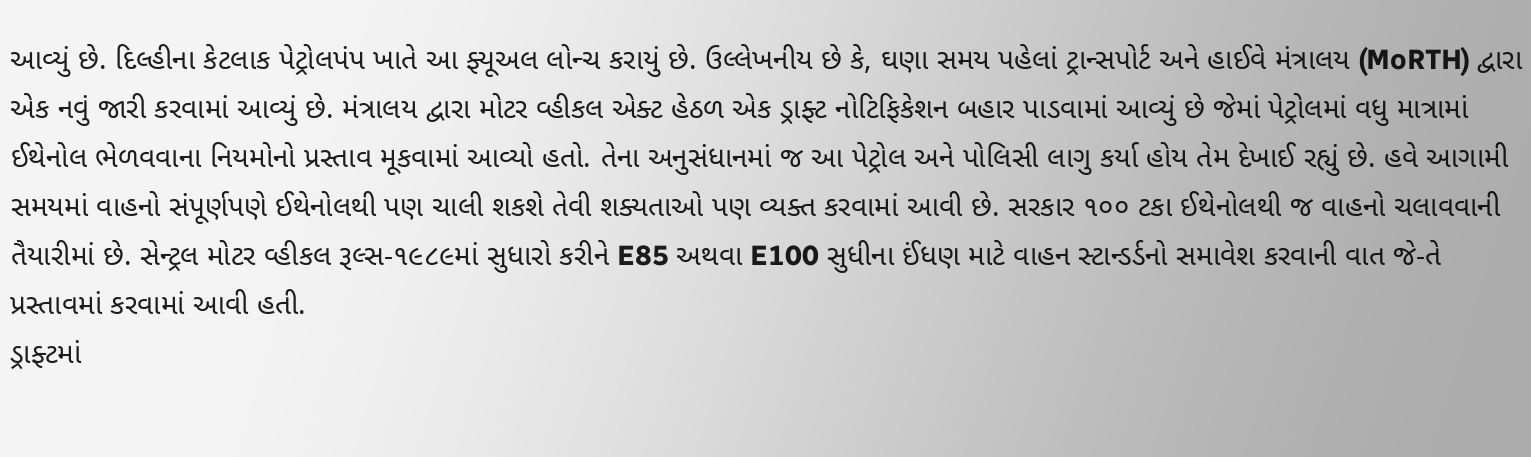આવ્યું છે. દિલ્હીના કેટલાક પેટ્રોલપંપ ખાતે આ ફ્યૂઅલ લોન્ચ કરાયું છે. ઉલ્લેખનીય છે કે, ઘણા સમય પહેલાં ટ્રાન્સપોર્ટ અને હાઈવે મંત્રાલય (MoRTH) દ્વારા એક નવું જારી કરવામાં આવ્યું છે. મંત્રાલય દ્વારા મોટર વ્હીકલ એક્ટ હેઠળ એક ડ્રાફ્ટ નોટિફિકેશન બહાર પાડવામાં આવ્યું છે જેમાં પેટ્રોલમાં વધુ માત્રામાં ઈથેનોલ ભેળવવાના નિયમોનો પ્રસ્તાવ મૂકવામાં આવ્યો હતો. તેના અનુસંધાનમાં જ આ પેટ્રોલ અને પોલિસી લાગુ કર્યા હોય તેમ દેખાઈ રહ્યું છે. હવે આગામી સમયમાં વાહનો સંપૂર્ણપણે ઈથેનોલથી પણ ચાલી શકશે તેવી શક્યતાઓ પણ વ્યક્ત કરવામાં આવી છે. સરકાર ૧૦૦ ટકા ઈથેનોલથી જ વાહનો ચલાવવાની તૈયારીમાં છે. સેન્ટ્રલ મોટર વ્હીકલ રૂલ્સ-૧૯૮૯માં સુધારો કરીને E85 અથવા E100 સુધીના ઈંધણ માટે વાહન સ્ટાન્ડર્ડનો સમાવેશ કરવાની વાત જે-તે પ્રસ્તાવમાં કરવામાં આવી હતી.
ડ્રાફ્ટમાં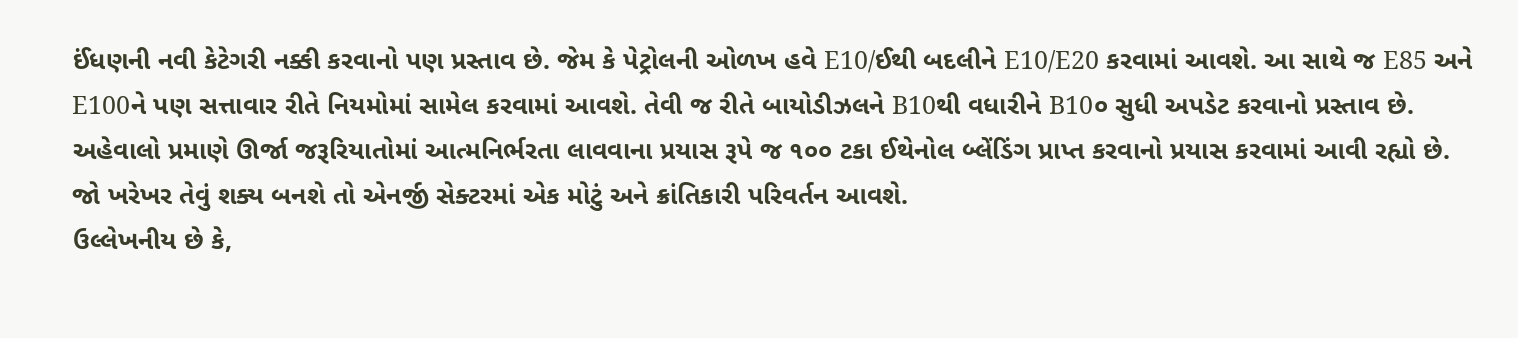ઈંધણની નવી કેટેગરી નક્કી કરવાનો પણ પ્રસ્તાવ છે. જેમ કે પેટ્રોલની ઓળખ હવે E10/ઈથી બદલીને E10/E20 કરવામાં આવશે. આ સાથે જ E85 અને E100ને પણ સત્તાવાર રીતે નિયમોમાં સામેલ કરવામાં આવશે. તેવી જ રીતે બાયોડીઝલને B10થી વધારીને B10૦ સુધી અપડેટ કરવાનો પ્રસ્તાવ છે. અહેવાલો પ્રમાણે ઊર્જા જરૂરિયાતોમાં આત્મનિર્ભરતા લાવવાના પ્રયાસ રૂપે જ ૧૦૦ ટકા ઈથેનોલ બ્લેંડિંગ પ્રાપ્ત કરવાનો પ્રયાસ કરવામાં આવી રહ્યો છે. જો ખરેખર તેવું શક્ય બનશે તો એનર્જી સેક્ટરમાં એક મોટું અને ક્રાંતિકારી પરિવર્તન આવશે.
ઉલ્લેખનીય છે કે,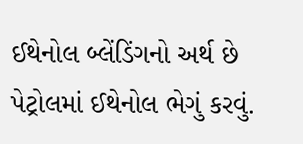ઈથેનોલ બ્લેંડિંગનો અર્થ છે પેટ્રોલમાં ઈથેનોલ ભેગું કરવું.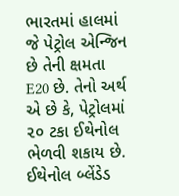ભારતમાં હાલમાં જે પેટ્રોલ એન્જિન છે તેની ક્ષમતા E20 છે. તેનો અર્થ એ છે કે, પેટ્રોલમાં ૨૦ ટકા ઈથેનોલ ભેળવી શકાય છે. ઈથેનોલ બ્લેંડેડ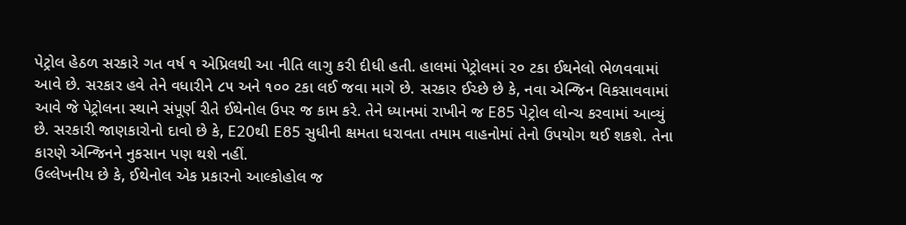પેટ્રોલ હેઠળ સરકારે ગત વર્ષ ૧ એપ્રિલથી આ નીતિ લાગુ કરી દીધી હતી. હાલમાં પેટ્રોલમાં ૨૦ ટકા ઈથનેલો ભેળવવામાં આવે છે. સરકાર હવે તેને વધારીને ૮૫ અને ૧૦૦ ટકા લઈ જવા માગે છે. સરકાર ઈચ્છે છે કે, નવા એન્જિન વિકસાવવામાં આવે જે પેટ્રોલના સ્થાને સંપૂર્ણ રીતે ઈથેનોલ ઉપર જ કામ કરે. તેને ધ્યાનમાં રાખીને જ E85 પેટ્રોલ લોન્ચ કરવામાં આવ્યું છે. સરકારી જાણકારોનો દાવો છે કે, E20થી E85 સુધીની ક્ષમતા ધરાવતા તમામ વાહનોમાં તેનો ઉપયોગ થઈ શકશે. તેના કારણે એન્જિનને નુકસાન પણ થશે નહીં.
ઉલ્લેખનીય છે કે, ઈથેનોલ એક પ્રકારનો આલ્કોહોલ જ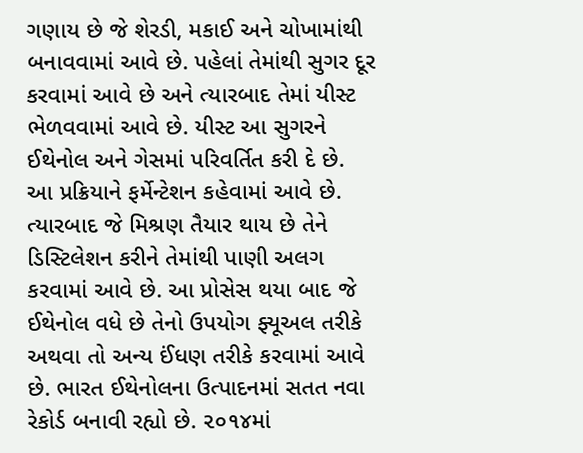ગણાય છે જે શેરડી, મકાઈ અને ચોખામાંથી બનાવવામાં આવે છે. પહેલાં તેમાંથી સુગર દૂર કરવામાં આવે છે અને ત્યારબાદ તેમાં યીસ્ટ ભેળવવામાં આવે છે. યીસ્ટ આ સુગરને ઈથેનોલ અને ગેસમાં પરિવર્તિત કરી દે છે.
આ પ્રક્રિયાને ફર્મેન્ટેશન કહેવામાં આવે છે. ત્યારબાદ જે મિશ્રણ તૈયાર થાય છે તેને ડિસ્ટિલેશન કરીને તેમાંથી પાણી અલગ કરવામાં આવે છે. આ પ્રોસેસ થયા બાદ જે ઈથેનોલ વધે છે તેનો ઉપયોગ ફ્યૂઅલ તરીકે અથવા તો અન્ય ઈંધણ તરીકે કરવામાં આવે છે. ભારત ઈથેનોલના ઉત્પાદનમાં સતત નવા રેકોર્ડ બનાવી રહ્યો છે. ૨૦૧૪માં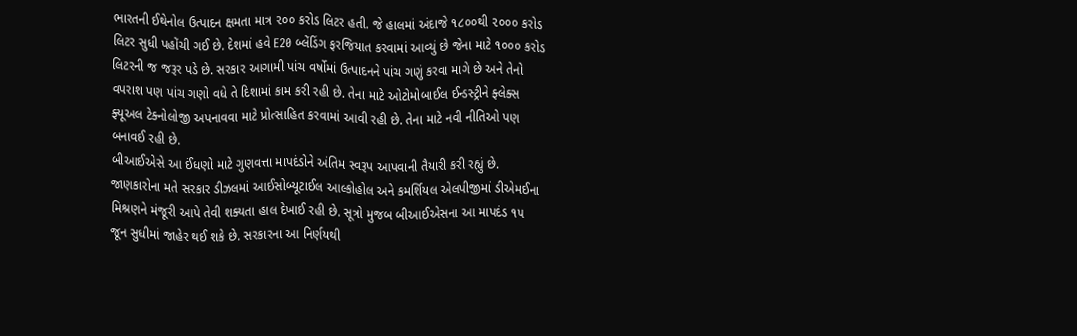ભારતની ઈથેનોલ ઉત્પાદન ક્ષમતા માત્ર ૨૦૦ કરોડ લિટર હતી. જે હાલમાં અંદાજે ૧૮૦૦થી ૨૦૦૦ કરોડ લિટર સુધી પહોંચી ગઈ છે. દેશમાં હવે E20 બ્લેંડિંગ ફરજિયાત કરવામાં આવ્યું છે જેના માટે ૧૦૦૦ કરોડ લિટરની જ જરૂર પડે છે. સરકાર આગામી પાંચ વર્ષોમાં ઉત્પાદનને પાંચ ગણું કરવા માગે છે અને તેનો વપરાશ પણ પાંચ ગણો વધે તે દિશામાં કામ કરી રહી છે. તેના માટે ઓટોમોબાઈલ ઈન્ડસ્ટ્રીને ફ્લેક્સ ફ્યૂઅલ ટેક્નોલોજી અપનાવવા માટે પ્રોત્સાહિત કરવામાં આવી રહી છે. તેના માટે નવી નીતિઓ પણ બનાવઈ રહી છે.
બીઆઈએસે આ ઈંધણો માટે ગુણવત્તા માપદંડોને અંતિમ સ્વરૂપ આપવાની તૈયારી કરી રહ્યું છે. જાણકારોના મતે સરકાર ડીઝલમાં આઈસોબ્યૂટાઈલ આલ્કોહોલ અને કમર્શિયલ એલપીજીમાં ડીએમઈના મિશ્રણને મંજૂરી આપે તેવી શક્યતા હાલ દેખાઈ રહી છે. સૂત્રો મુજબ બીઆઈએસના આ માપદંડ ૧૫ જૂન સુધીમાં જાહેર થઈ શકે છે. સરકારના આ નિર્ણયથી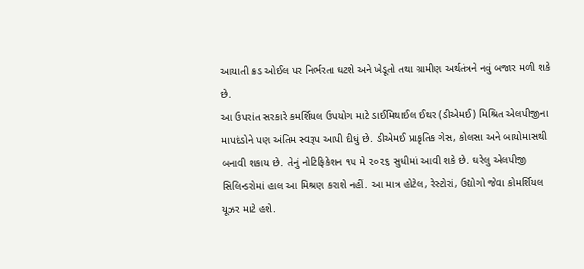આયાતી ક્રડ ઓઈલ પર નિર્ભરતા ઘટશે અને ખેડૂતો તથા ગ્રામીણ અર્થતંત્રને નવું બજાર મળી શકે છે.
આ ઉપરાંત સરકારે કમર્શિયલ ઉપયોગ માટે ડાઈમિથાઈલ ઈથર (ડીએમઈ) મિશ્રિત એલપીજીના માપદંડોને પણ અંતિમ સ્વરૂપ આપી દીધું છે. ડીએમઈ પ્રાકૃતિક ગેસ, કોલસા અને બાયોમાસથી બનાવી શકાય છે. તેનું નોટિફિકેશન ૧૫ મે ૨૦૨૬ સુધીમાં આવી શકે છે. ઘરેલુ એલપીજી સિલિન્ડરોમાં હાલ આ મિશ્રણ કરાશે નહીં. આ માત્ર હોટેલ, રેસ્ટોરાં, ઉદ્યોગો જેવા કોમર્શિયલ યૂઝર માટે હશે.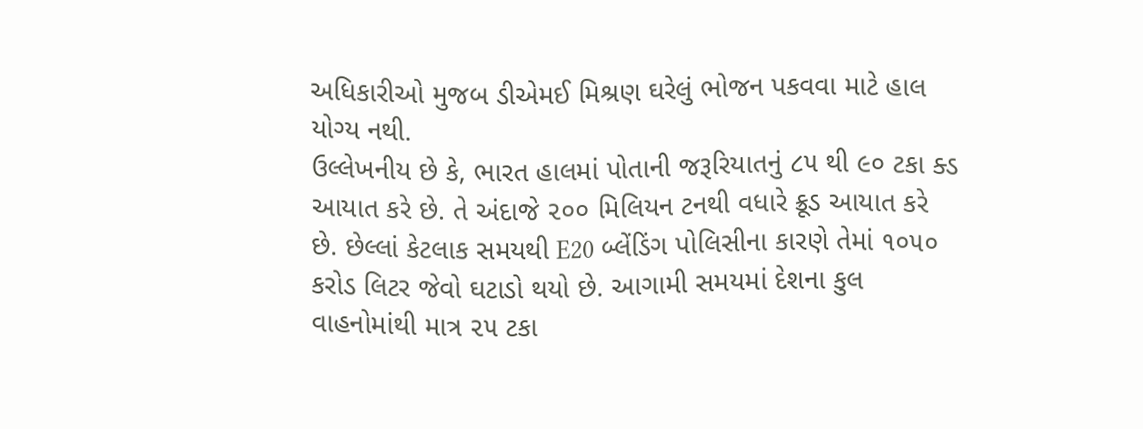અધિકારીઓ મુજબ ડીએમઈ મિશ્રણ ઘરેલું ભોજન પકવવા માટે હાલ યોગ્ય નથી.
ઉલ્લેખનીય છે કે, ભારત હાલમાં પોતાની જરૂરિયાતનું ૮૫ થી ૯૦ ટકા ક્ડ આયાત કરે છે. તે અંદાજે ૨૦૦ મિલિયન ટનથી વધારે ક્રૂડ આયાત કરે છે. છેલ્લાં કેટલાક સમયથી E20 બ્લેંડિંગ પોલિસીના કારણે તેમાં ૧૦૫૦ કરોડ લિટર જેવો ઘટાડો થયો છે. આગામી સમયમાં દેશના કુલ વાહનોમાંથી માત્ર ૨૫ ટકા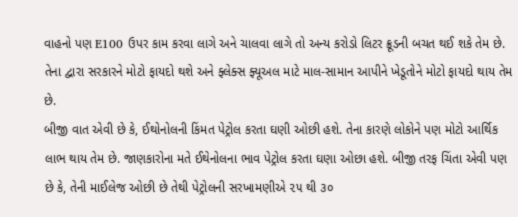વાહનો પણ E100 ઉપર કામ કરવા લાગે અને ચાલવા લાગે તો અન્ય કરોડો લિટર ક્રૂડની બચત થઈ શકે તેમ છે. તેના દ્વારા સરકારને મોટો ફાયદો થશે અને ફ્લેક્સ ફ્યૂઅલ માટે માલ-સામાન આપીને ખેડૂતોને મોટો ફાયદો થાય તેમ છે.
બીજી વાત એવી છે કે, ઈથોનોલની કિંમત પેટ્રોલ કરતા ઘણી ઓછી હશે. તેના કારણે લોકોને પણ મોટો આર્થિક લાભ થાય તેમ છે. જાણકારોના મતે ઈથેનોલના ભાવ પેટ્રોલ કરતા ઘણા ઓછા હશે. બીજી તરફ ચિંતા એવી પણ છે કે, તેની માઈલેજ ઓછી છે તેથી પેટ્રોલની સરખામણીએ ૨૫ થી ૩૦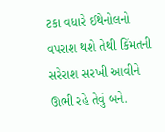ટકા વધારે ઈથેનોલનો વપરાશ થશે તેથી કિંમતની સરેરાશ સરખી આવીને ઊભી રહે તેવું બને.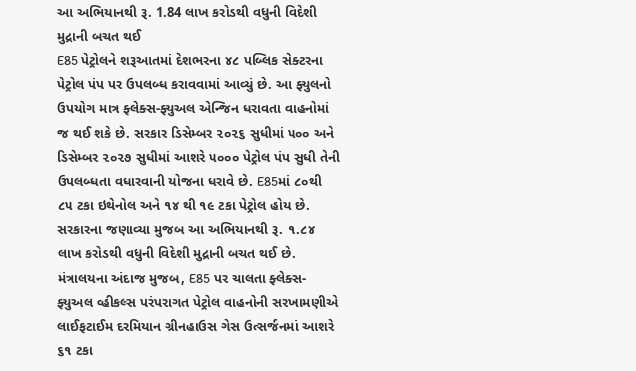આ અભિયાનથી રૂ. 1.84 લાખ કરોડથી વધુની વિદેશી મુદ્રાની બચત થઈ
E85 પેટ્રોલને શરૂઆતમાં દેશભરના ૪૮ પબ્લિક સેક્ટરના પેટ્રોલ પંપ પર ઉપલબ્ધ કરાવવામાં આવ્યું છે. આ ફ્યુલનો ઉપયોગ માત્ર ફ્લેક્સ-ફ્યુઅલ એન્જિન ધરાવતા વાહનોમાં જ થઈ શકે છે. સરકાર ડિસેમ્બર ૨૦૨૬ સુધીમાં ૫૦૦ અને ડિસેમ્બર ૨૦૨૭ સુધીમાં આશરે ૫૦૦૦ પેટ્રોલ પંપ સુધી તેની ઉપલબ્ધતા વધારવાની યોજના ધરાવે છે. E85માં ૮૦થી ૮૫ ટકા ઇથેનોલ અને ૧૪ થી ૧૯ ટકા પેટ્રોલ હોય છે. સરકારના જણાવ્યા મુજબ આ અભિયાનથી રૂ. ૧.૮૪ લાખ કરોડથી વધુની વિદેશી મુદ્રાની બચત થઈ છે. મંત્રાલયના અંદાજ મુજબ, E85 પર ચાલતા ફ્લેક્સ-ફ્યુઅલ વ્હીકલ્સ પરંપરાગત પેટ્રોલ વાહનોની સરખામણીએ લાઈફટાઈમ દરમિયાન ગ્રીનહાઉસ ગેસ ઉત્સર્જનમાં આશરે ૬૧ ટકા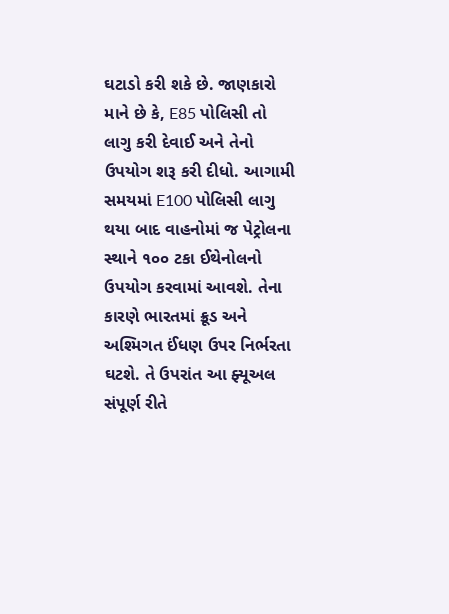ઘટાડો કરી શકે છે. જાણકારો માને છે કે, E85 પોલિસી તો લાગુ કરી દેવાઈ અને તેનો ઉપયોગ શરૂ કરી દીધો. આગામી સમયમાં E100 પોલિસી લાગુ થયા બાદ વાહનોમાં જ પેટ્રોલના સ્થાને ૧૦૦ ટકા ઈથેનોલનો ઉપયોગ કરવામાં આવશે. તેના કારણે ભારતમાં ક્રૂડ અને અશ્મિગત ઈંધણ ઉપર નિર્ભરતા ઘટશે. તે ઉપરાંત આ ફ્યૂઅલ સંપૂર્ણ રીતે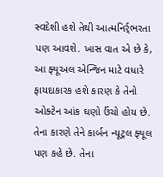સ્વદેશી હશે તેથી આત્મનિર્ર્ભરતા પણ આવશે. ખાસ વાત એ છે કે, આ ફ્યૂઅલ એન્જિન માટે વધારે ફાયદાકારક હશે કારણ કે તેનો ઓક્ટેન આંક ઘણો ઉંચો હોય છે. તેના કારણે તેને કાર્બન ન્યૂટ્રલ ફ્યૂલ પણ કહે છે. તેના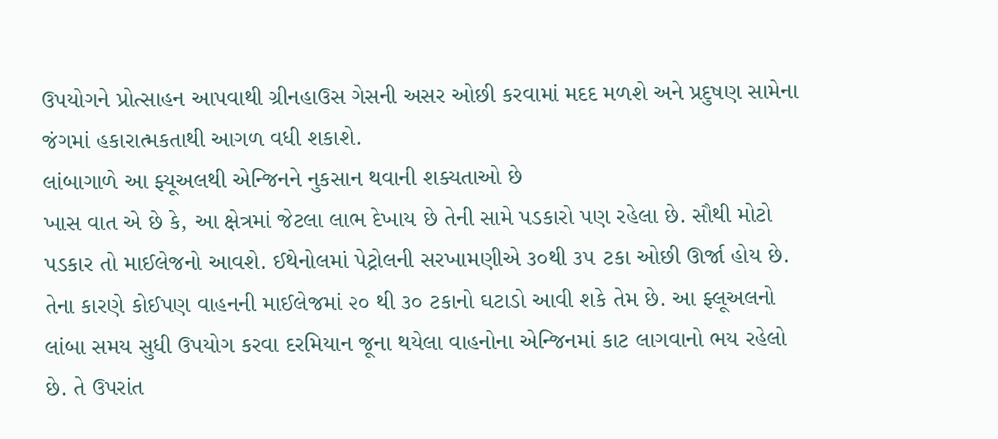ઉપયોગને પ્રોત્સાહન આપવાથી ગ્રીનહાઉસ ગેસની અસર ઓછી કરવામાં મદદ મળશે અને પ્રદુષણ સામેના જંગમાં હકારાત્મકતાથી આગળ વધી શકાશે.
લાંબાગાળે આ ફ્યૂઅલથી એન્જિનને નુકસાન થવાની શક્યતાઓ છે
ખાસ વાત એ છે કે, આ ક્ષેત્રમાં જેટલા લાભ દેખાય છે તેની સામે પડકારો પણ રહેલા છે. સૌથી મોટો પડકાર તો માઈલેજનો આવશે. ઈથેનોલમાં પેટ્રોલની સરખામણીએ ૩૦થી ૩૫ ટકા ઓછી ઊર્જા હોય છે. તેના કારણે કોઈપણ વાહનની માઈલેજમાં ૨૦ થી ૩૦ ટકાનો ઘટાડો આવી શકે તેમ છે. આ ફ્લૂઅલનો લાંબા સમય સુધી ઉપયોગ કરવા દરમિયાન જૂના થયેલા વાહનોના એન્જિનમાં કાટ લાગવાનો ભય રહેલો છે. તે ઉપરાંત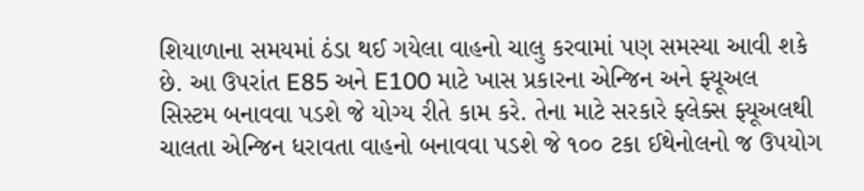શિયાળાના સમયમાં ઠંડા થઈ ગયેલા વાહનો ચાલુ કરવામાં પણ સમસ્યા આવી શકે છે. આ ઉપરાંત E85 અને E100 માટે ખાસ પ્રકારના એન્જિન અને ફ્યૂઅલ સિસ્ટમ બનાવવા પડશે જે યોગ્ય રીતે કામ કરે. તેના માટે સરકારે ફ્લેક્સ ફ્યૂઅલથી ચાલતા એન્જિન ધરાવતા વાહનો બનાવવા પડશે જે ૧૦૦ ટકા ઈથેનોલનો જ ઉપયોગ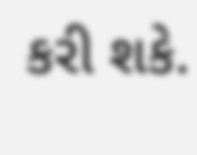કરી શકે.